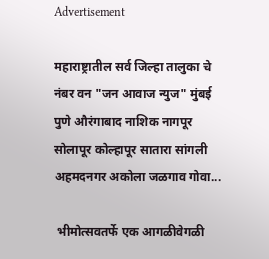Advertisement

महाराष्ट्रातील सर्व जिल्हा तालुका चे नंबर वन "जन आवाज न्युज" मुंबई पुणे औरंगाबाद नाशिक नागपूर सोलापूर कोल्हापूर सातारा सांगली अहमदनगर अकोला जळगाव गोवा...

 भीमोत्सवतर्फे एक आगळीवेगळी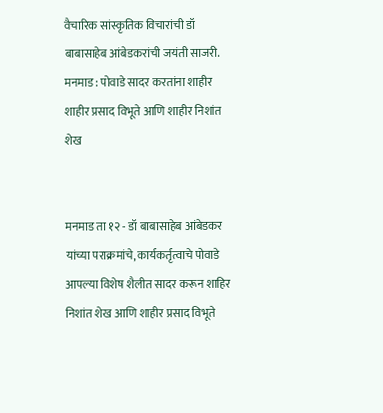वैचारिक सांस्कृतिक विचारांची डॉ बाबासाहेब आंबेडकरांची जयंती साजरी.
मनमाड : पोवाडे सादर करतांना शाहीर शाहीर प्रसाद विभूते आणि शाहीर निशांत शेख


मनमाड ता १२ - डॉ बाबासाहेब आंबेडकर यांच्या पराक्रमांचे, कार्यकर्तृत्वाचे पोवाडे आपल्या विशेष शैलीत सादर करून शाहिर निशांत शेख आणि शाहीर प्रसाद विभूते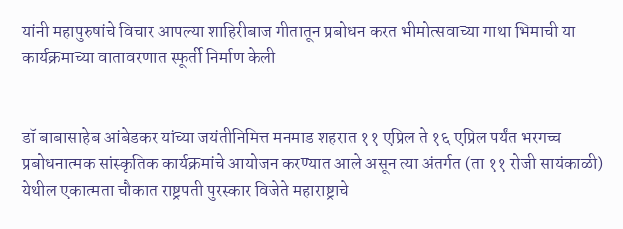यांनी महापुरुषांचे विचार आपल्या शाहिरीबाज गीतातून प्रबोधन करत भीमोत्सवाच्या गाथा भिमाची या कार्यक्रमाच्या वातावरणात स्फूर्ती निर्माण केली


डॉ बाबासाहेब आंबेडकर यांच्या जयंतीनिमित्त मनमाड शहरात ११ एप्रिल ते १६ एप्रिल पर्यंत भरगच्च प्रबोधनात्मक सांस्कृतिक कार्यक्रमांचे आयोजन करण्यात आले असून त्या अंतर्गत (ता ११ रोजी सायंकाळी) येथील एकात्मता चौकात राष्ट्रपती पुरस्कार विजेते महाराष्ट्राचे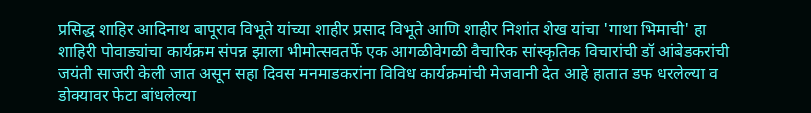प्रसिद्ध शाहिर आदिनाथ बापूराव विभूते यांच्या शाहीर प्रसाद विभूते आणि शाहीर निशांत शेख यांचा 'गाथा भिमाची' हा शाहिरी पोवाड्यांचा कार्यक्रम संपन्न झाला भीमोत्सवतर्फे एक आगळीवेगळी वैचारिक सांस्कृतिक विचारांची डॉ आंबेडकरांची जयंती साजरी केली जात असून सहा दिवस मनमाडकरांना विविध कार्यक्रमांची मेजवानी देत आहे हातात डफ धरलेल्या व डोक्यावर फेटा बांधलेल्या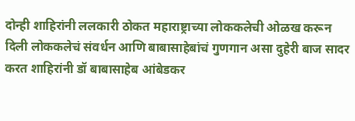दोन्ही शाहिरांनी ललकारी ठोकत महाराष्ट्राच्या लोककलेची ओळख करून दिली लोककलेचं संवर्धन आणि बाबासाहेबांचं गुणगान असा दुहेरी बाज सादर करत शाहिरांनी डॉ बाबासाहेब आंबेडकर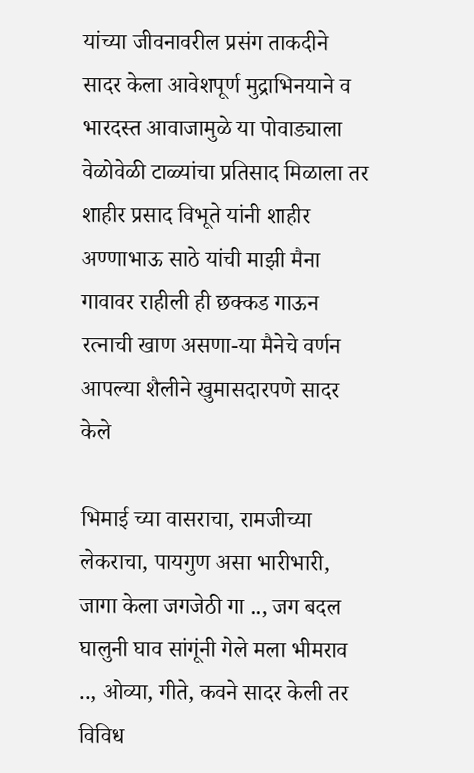यांच्या जीवनावरील प्रसंग ताकदीने सादर केला आवेशपूर्ण मुद्राभिनयाने व भारदस्त आवाजामुळे या पोवाड्याला वेळोवेळी टाळ्यांचा प्रतिसाद मिळाला तर शाहीर प्रसाद विभूते यांनी शाहीर अण्णाभाऊ साठे यांची माझी मैना गावावर राहीली ही छक्कड गाऊन रत्नाची खाण असणा-या मैनेचे वर्णन आपल्या शैलीने खुमासदारपणे सादर केले

भिमाई च्या वासराचा, रामजीच्या लेकराचा, पायगुण असा भारीभारी, जागा केला जगजेठी गा .., जग बदल घालुनी घाव सांगूंनी गेले मला भीमराव .., ओव्या, गीते, कवने सादर केली तर विविध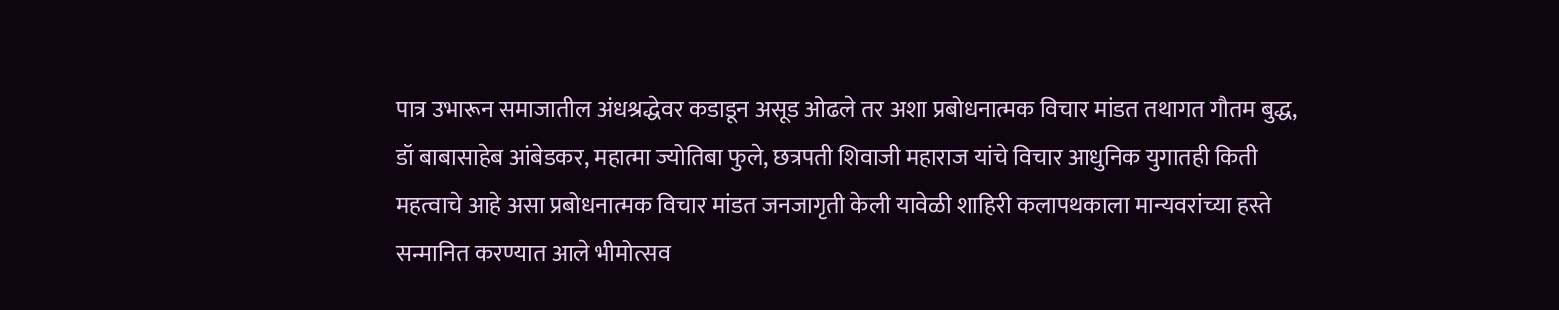पात्र उभारून समाजातील अंधश्रद्धेवर कडाडून असूड ओढले तर अशा प्रबोधनात्मक विचार मांडत तथागत गौतम बुद्ध, डॉ बाबासाहेब आंबेडकर, महात्मा ज्योतिबा फुले, छत्रपती शिवाजी महाराज यांचे विचार आधुनिक युगातही किती महत्वाचे आहे असा प्रबोधनात्मक विचार मांडत जनजागृती केली यावेळी शाहिरी कलापथकाला मान्यवरांच्या हस्ते सन्मानित करण्यात आले भीमोत्सव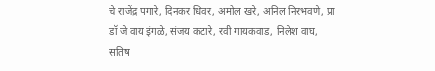चे राजेंद्र पगारे, दिनकर धिवर, अमोल खरे, अनिल निरभवणे, प्रा डॉ जे वाय इंगळे, संजय कटारे, रवी गायकवाड, निलेश वाघ, सतिष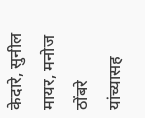केदारे, सुनील मायर, मनोज ठोंबरे यांच्यासह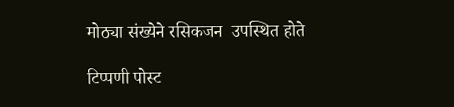मोठ्या संख्येने रसिकजन  उपस्थित होते

टिप्पणी पोस्ट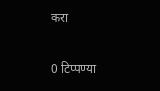करा

0 टिप्पण्या